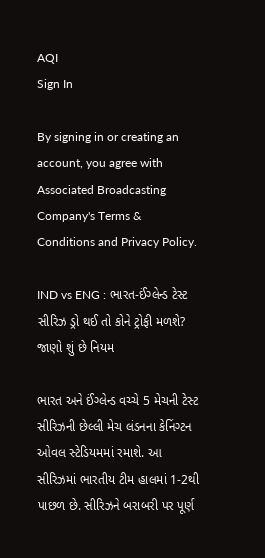AQI
Sign In

By signing in or creating an account, you agree with Associated Broadcasting Company's Terms & Conditions and Privacy Policy.

IND vs ENG : ભારત-ઈંગ્લેન્ડ ટેસ્ટ સીરિઝ ડ્રો થઈ તો કોને ટ્રોફી મળશે? જાણો શું છે નિયમ

ભારત અને ઈંગ્લેન્ડ વચ્ચે 5 મેચની ટેસ્ટ સીરિઝની છેલ્લી મેચ લંડનના કેનિંગ્ટન ઓવલ સ્ટેડિયમમાં રમાશે. આ સીરિઝમાં ભારતીય ટીમ હાલમાં 1-2થી પાછળ છે. સીરિઝને બરાબરી પર પૂર્ણ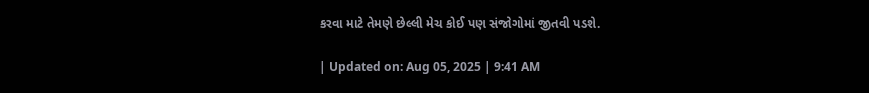કરવા માટે તેમણે છેલ્લી મેચ કોઈ પણ સંજોગોમાં જીતવી પડશે.

| Updated on: Aug 05, 2025 | 9:41 AM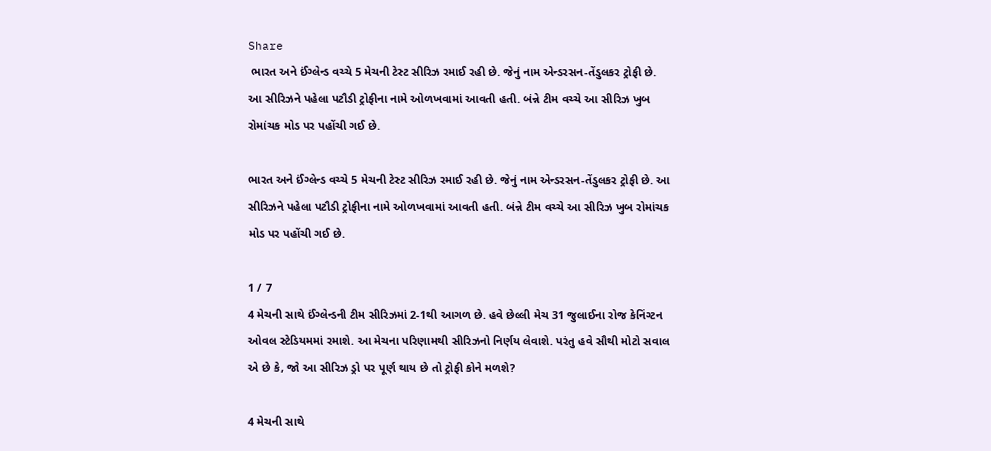Share
 ભારત અને ઈંગ્લેન્ડ વચ્ચે 5 મેચની ટેસ્ટ સીરિઝ રમાઈ રહી છે. જેનું નામ એન્ડરસન-તેંડુલકર ટ્રોફી છે. આ સીરિઝને પહેલા પટૌડી ટ્રોફીના નામે ઓળખવામાં આવતી હતી. બંન્ને ટીમ વચ્ચે આ સીરિઝ ખુબ રોમાંચક મોડ પર પહોંચી ગઈ છે.

ભારત અને ઈંગ્લેન્ડ વચ્ચે 5 મેચની ટેસ્ટ સીરિઝ રમાઈ રહી છે. જેનું નામ એન્ડરસન-તેંડુલકર ટ્રોફી છે. આ સીરિઝને પહેલા પટૌડી ટ્રોફીના નામે ઓળખવામાં આવતી હતી. બંન્ને ટીમ વચ્ચે આ સીરિઝ ખુબ રોમાંચક મોડ પર પહોંચી ગઈ છે.

1 / 7
4 મેચની સાથે ઈંગ્લેન્ડની ટીમ સીરિઝમાં 2-1થી આગળ છે. હવે છેલ્લી મેચ 31 જુલાઈના રોજ કેનિંગ્ટન ઓવલ સ્ટેડિયમમાં રમાશે. આ મેચના પરિણામથી સીરિઝનો નિર્ણય લેવાશે. પરંતુ હવે સૌથી મોટો સવાલ એ છે કે, જો આ સીરિઝ ડ્રો પર પૂર્ણ થાય છે તો ટ્રોફી કોને મળશે?

4 મેચની સાથે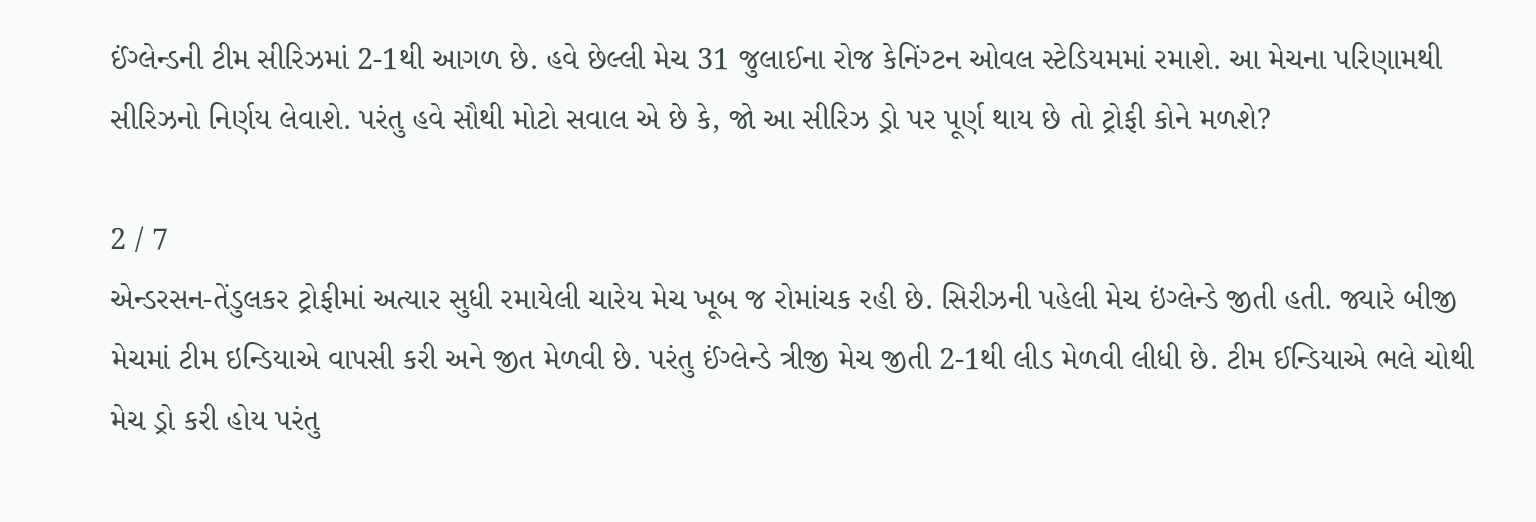ઈંગ્લેન્ડની ટીમ સીરિઝમાં 2-1થી આગળ છે. હવે છેલ્લી મેચ 31 જુલાઈના રોજ કેનિંગ્ટન ઓવલ સ્ટેડિયમમાં રમાશે. આ મેચના પરિણામથી સીરિઝનો નિર્ણય લેવાશે. પરંતુ હવે સૌથી મોટો સવાલ એ છે કે, જો આ સીરિઝ ડ્રો પર પૂર્ણ થાય છે તો ટ્રોફી કોને મળશે?

2 / 7
એન્ડરસન-તેંડુલકર ટ્રોફીમાં અત્યાર સુધી રમાયેલી ચારેય મેચ ખૂબ જ રોમાંચક રહી છે. સિરીઝની પહેલી મેચ ઇંગ્લેન્ડે જીતી હતી. જ્યારે બીજી મેચમાં ટીમ ઇન્ડિયાએ વાપસી કરી અને જીત મેળવી છે. પરંતુ ઈંગ્લેન્ડે ત્રીજી મેચ જીતી 2-1થી લીડ મેળવી લીધી છે. ટીમ ઈન્ડિયાએ ભલે ચોથી મેચ ડ્રો કરી હોય પરંતુ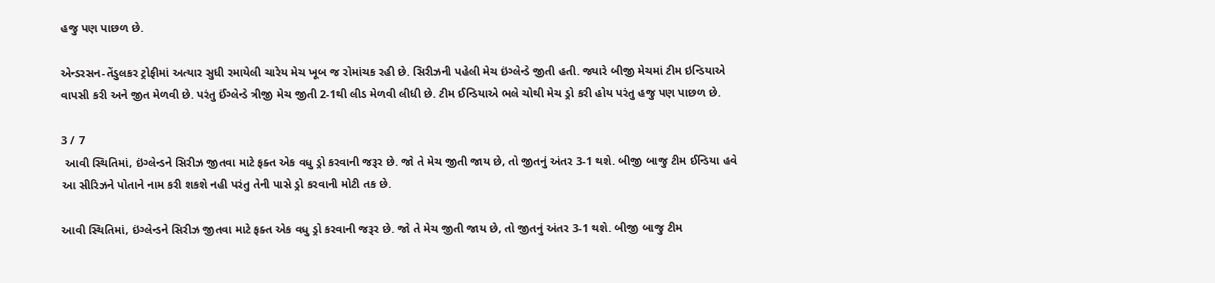હજુ પણ પાછળ છે.

એન્ડરસન-તેંડુલકર ટ્રોફીમાં અત્યાર સુધી રમાયેલી ચારેય મેચ ખૂબ જ રોમાંચક રહી છે. સિરીઝની પહેલી મેચ ઇંગ્લેન્ડે જીતી હતી. જ્યારે બીજી મેચમાં ટીમ ઇન્ડિયાએ વાપસી કરી અને જીત મેળવી છે. પરંતુ ઈંગ્લેન્ડે ત્રીજી મેચ જીતી 2-1થી લીડ મેળવી લીધી છે. ટીમ ઈન્ડિયાએ ભલે ચોથી મેચ ડ્રો કરી હોય પરંતુ હજુ પણ પાછળ છે.

3 / 7
 આવી સ્થિતિમાં, ઇંગ્લેન્ડને સિરીઝ જીતવા માટે ફક્ત એક વધુ ડ્રો કરવાની જરૂર છે. જો તે મેચ જીતી જાય છે, તો જીતનું અંતર 3-1 થશે. બીજી બાજુ ટીમ ઈન્ડિયા હવે આ સીરિઝને પોતાને નામ કરી શકશે નહી પરંતુ તેની પાસે ડ્રો કરવાની મોટી તક છે.

આવી સ્થિતિમાં, ઇંગ્લેન્ડને સિરીઝ જીતવા માટે ફક્ત એક વધુ ડ્રો કરવાની જરૂર છે. જો તે મેચ જીતી જાય છે, તો જીતનું અંતર 3-1 થશે. બીજી બાજુ ટીમ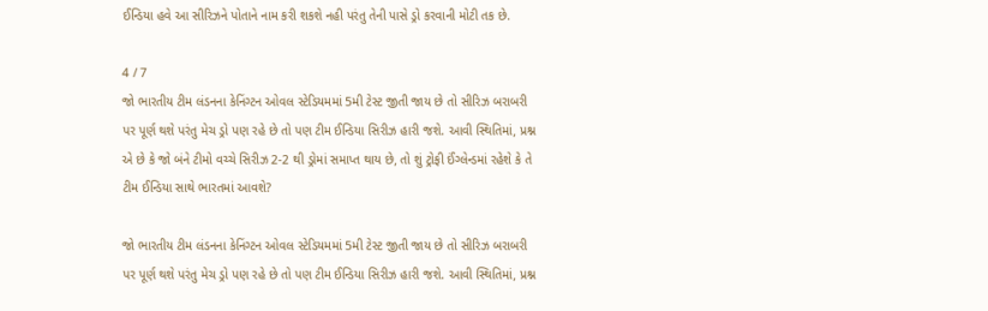ઈન્ડિયા હવે આ સીરિઝને પોતાને નામ કરી શકશે નહી પરંતુ તેની પાસે ડ્રો કરવાની મોટી તક છે.

4 / 7
જો ભારતીય ટીમ લંડનના કેનિંગ્ટન ઓવલ સ્ટેડિયમમાં 5મી ટેસ્ટ જીતી જાય છે તો સીરિઝ બરાબરી પર પૂર્ણ થશે પરંતુ મેચ ડ્રો પણ રહે છે તો પણ ટીમ ઈન્ડિયા સિરીઝ હારી જશે. આવી સ્થિતિમાં, પ્રશ્ન એ છે કે જો બંને ટીમો વચ્ચે સિરીઝ 2-2 થી ડ્રોમાં સમાપ્ત થાય છે, તો શું ટ્રોફી ઈંગ્લેન્ડમાં રહેશે કે તે ટીમ ઈન્ડિયા સાથે ભારતમાં આવશે?

જો ભારતીય ટીમ લંડનના કેનિંગ્ટન ઓવલ સ્ટેડિયમમાં 5મી ટેસ્ટ જીતી જાય છે તો સીરિઝ બરાબરી પર પૂર્ણ થશે પરંતુ મેચ ડ્રો પણ રહે છે તો પણ ટીમ ઈન્ડિયા સિરીઝ હારી જશે. આવી સ્થિતિમાં, પ્રશ્ન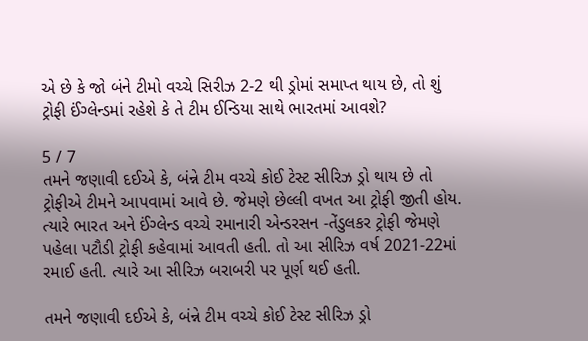એ છે કે જો બંને ટીમો વચ્ચે સિરીઝ 2-2 થી ડ્રોમાં સમાપ્ત થાય છે, તો શું ટ્રોફી ઈંગ્લેન્ડમાં રહેશે કે તે ટીમ ઈન્ડિયા સાથે ભારતમાં આવશે?

5 / 7
તમને જણાવી દઈએ કે, બંન્ને ટીમ વચ્ચે કોઈ ટેસ્ટ સીરિઝ ડ્રો થાય છે તો ટ્રોફીએ ટીમને આપવામાં આવે છે. જેમણે છેલ્લી વખત આ ટ્રોફી જીતી હોય. ત્યારે ભારત અને ઈંગ્લેન્ડ વચ્ચે રમાનારી એન્ડરસન -તેંડુલકર ટ્રોફી જેમણે પહેલા પટૌડી ટ્રોફી કહેવામાં આવતી હતી. તો આ સીરિઝ વર્ષ 2021-22માં રમાઈ હતી. ત્યારે આ સીરિઝ બરાબરી પર પૂર્ણ થઈ હતી.

તમને જણાવી દઈએ કે, બંન્ને ટીમ વચ્ચે કોઈ ટેસ્ટ સીરિઝ ડ્રો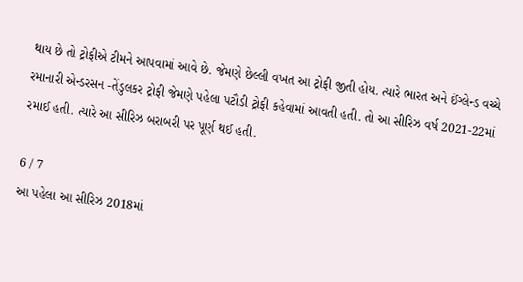થાય છે તો ટ્રોફીએ ટીમને આપવામાં આવે છે. જેમણે છેલ્લી વખત આ ટ્રોફી જીતી હોય. ત્યારે ભારત અને ઈંગ્લેન્ડ વચ્ચે રમાનારી એન્ડરસન -તેંડુલકર ટ્રોફી જેમણે પહેલા પટૌડી ટ્રોફી કહેવામાં આવતી હતી. તો આ સીરિઝ વર્ષ 2021-22માં રમાઈ હતી. ત્યારે આ સીરિઝ બરાબરી પર પૂર્ણ થઈ હતી.

6 / 7
આ પહેલા આ સીરિઝ 2018માં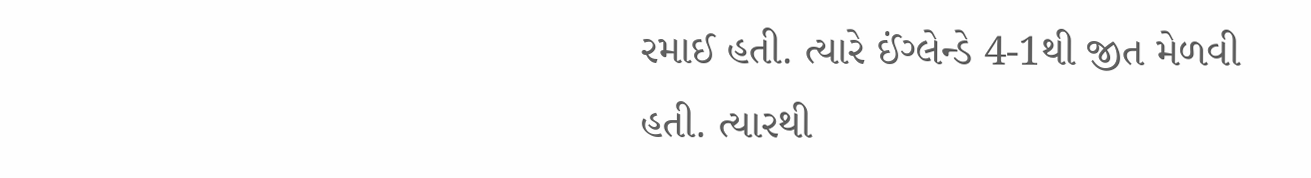રમાઈ હતી. ત્યારે ઈંગ્લેન્ડે 4-1થી જીત મેળવી હતી. ત્યારથી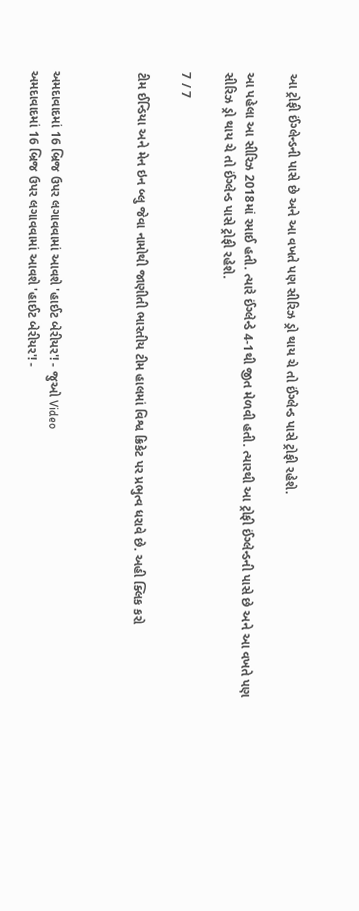આ ટ્રોફી ઈંગ્લેન્ડની પાસે છે અને આ વખતે પણ સીરિઝ ડ્રો થાય ચે તો ઈંગ્લેન્ડ પાસે ટ્રોફી રહેશે.

આ પહેલા આ સીરિઝ 2018માં રમાઈ હતી. ત્યારે ઈંગ્લેન્ડે 4-1થી જીત મેળવી હતી. ત્યારથી આ ટ્રોફી ઈંગ્લેન્ડની પાસે છે અને આ વખતે પણ સીરિઝ ડ્રો થાય ચે તો ઈંગ્લેન્ડ પાસે ટ્રોફી રહેશે.

7 / 7

ટીમ ઈન્ડિયા અને મેન ઇન બ્લુ જેવા નામોથી જાણીતી ભારતીય ટીમ હાલમાં વિશ્વ ક્રિકેટ પર પ્રભુત્વ ધરાવે છે. અહી ક્લિક કરો



અમદાવાદમાં 16 બ્રિજ ઉપર લગાવવામાં આવશે 'હાઈટ બેરીયર'! - જુઓ Video
અમદાવાદમાં 16 બ્રિજ ઉપર લગાવવામાં આવશે 'હાઈટ બેરીયર'! -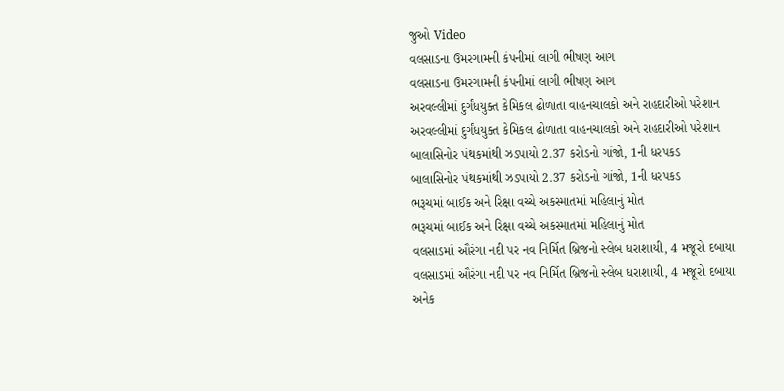જુઓ Video
વલસાડના ઉમરગામની કંપનીમાં લાગી ભીષણ આગ
વલસાડના ઉમરગામની કંપનીમાં લાગી ભીષણ આગ
અરવલ્લીમાં દુર્ગંધયુક્ત કેમિકલ ઢોળાતા વાહનચાલકો અને રાહદારીઓ પરેશાન
અરવલ્લીમાં દુર્ગંધયુક્ત કેમિકલ ઢોળાતા વાહનચાલકો અને રાહદારીઓ પરેશાન
બાલાસિનોર પંથકમાંથી ઝડપાયો 2.37 કરોડનો ગાંજો, 1ની ધરપકડ
બાલાસિનોર પંથકમાંથી ઝડપાયો 2.37 કરોડનો ગાંજો, 1ની ધરપકડ
ભરૂચમાં બાઈક અને રિક્ષા વચ્ચે અકસ્માતમાં મહિલાનું મોત
ભરૂચમાં બાઈક અને રિક્ષા વચ્ચે અકસ્માતમાં મહિલાનું મોત
વલસાડમાં ઔરંગા નદી પર નવ નિર્મિત બ્રિજનો સ્લેબ ધરાશાયી, 4 મજૂરો દબાયા
વલસાડમાં ઔરંગા નદી પર નવ નિર્મિત બ્રિજનો સ્લેબ ધરાશાયી, 4 મજૂરો દબાયા
અનેક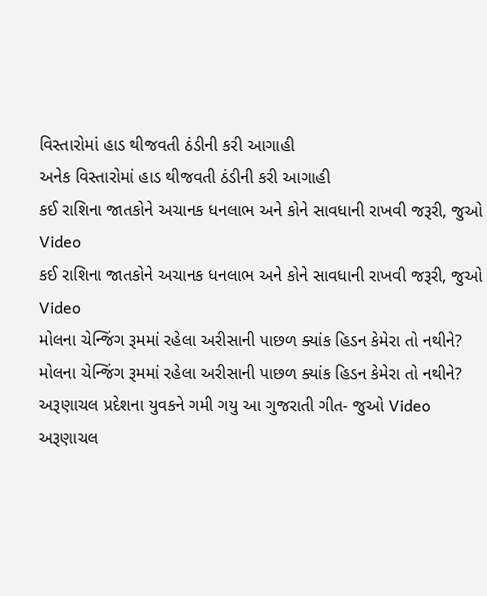વિસ્તારોમાં હાડ થીજવતી ઠંડીની કરી આગાહી
અનેક વિસ્તારોમાં હાડ થીજવતી ઠંડીની કરી આગાહી
કઈ રાશિના જાતકોને અચાનક ધનલાભ અને કોને સાવધાની રાખવી જરૂરી, જુઓ Video
કઈ રાશિના જાતકોને અચાનક ધનલાભ અને કોને સાવધાની રાખવી જરૂરી, જુઓ Video
મોલના ચેન્જિંગ રૂમમાં રહેલા અરીસાની પાછળ ક્યાંક હિડન કેમેરા તો નથીને?
મોલના ચેન્જિંગ રૂમમાં રહેલા અરીસાની પાછળ ક્યાંક હિડન કેમેરા તો નથીને?
અરૂણાચલ પ્રદેશના યુવકને ગમી ગયુ આ ગુજરાતી ગીત- જુઓ Video
અરૂણાચલ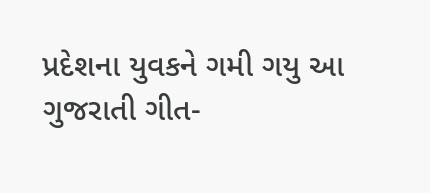પ્રદેશના યુવકને ગમી ગયુ આ ગુજરાતી ગીત-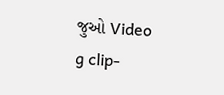જુઓ Video
g clip-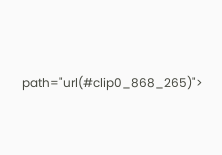path="url(#clip0_868_265)">